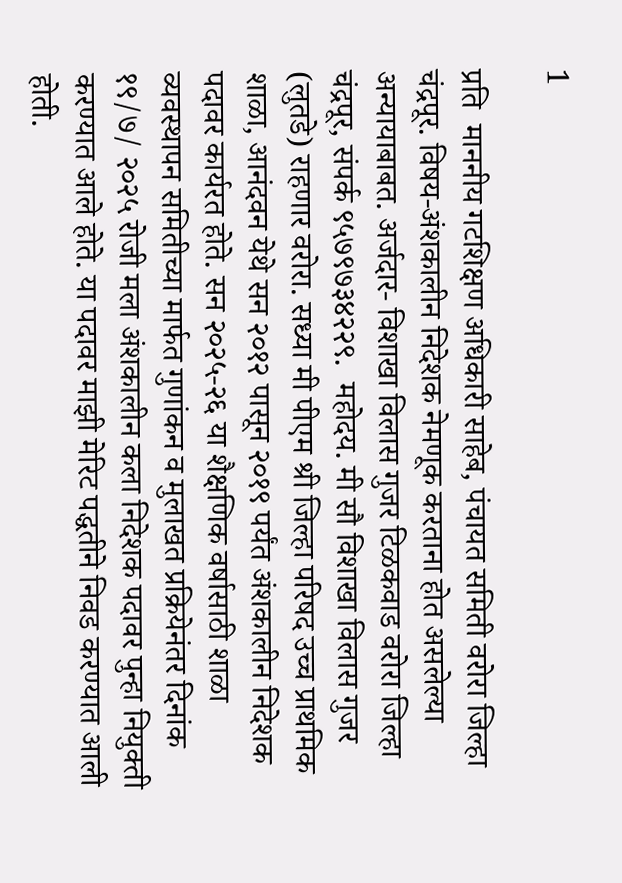1

प्रति  माननीय गटशिक्षण अधिकारी साहेब, पंचायत समिती वरोरा जिल्हा चंद्रपूर. विषय-अंशकालीन निदेशक नेमणूक करताना होत असलेल्या अन्यायाबाबत. अर्जदार- विशाखा विलास गुजर टिळकवाड वरोरा जिल्हा चंद्रपूर, संपर्क ९५७९७३४२२९.  महोदय. मी सौ विशाखा विलास गुजर (लुतडे) राहणार वरोरा. सध्या मी पीएम श्री जिल्हा परिषद उच्च प्राथमिक शाळा, आनंदवन येथे सन २०१२ पासून २०१९ पर्यंत अंशकालीन निदेशक पदावर कार्यरत होते. सन २०२५-२६ या शैक्षणिक वर्षासाठी शाळा व्यवस्थापन समितीच्या मार्फत गुणांकन व मुलाखत प्रक्रियेनंतर दिनांक १९/७/ २०२५ रोजी मला अंशकालीन कला निदेशक पदावर पुन्हा नियुक्ती करण्यात आले होते. या पदावर माझी मेरिट पद्धतीने निवड करण्यात आली होती.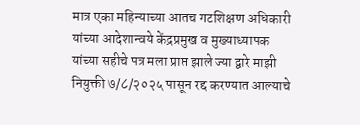मात्र एका महिन्याच्या आतच गटशिक्षण अधिकारी यांच्या आदेशान्वये केंद्रप्रमुख व मुख्याध्यापक यांच्या सहीचे पत्र मला प्राप्त झाले ज्या द्वारे माझी नियुक्ती ७/८/२०२५ पासून रद्द करण्यात आल्याचे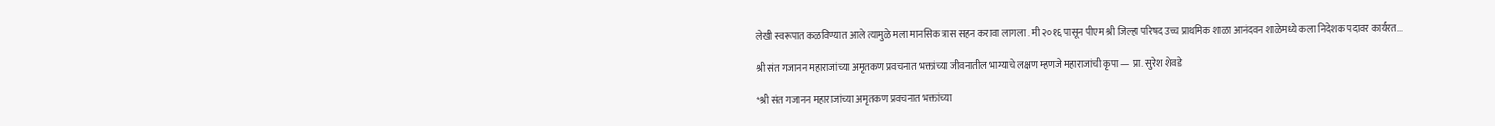लेखी स्वरूपात कळविण्यात आले त्यामुळे मला मानसिक त्रास सहन करावा लागला . मी २०१६ पासून पीएम श्री जिल्हा परिषद उच्च प्राथमिक शाळा आनंदवन शाळेमध्ये कला निदेशक पदावर कार्यरत...

श्री संत गजानन महाराजांच्या अमृतकण प्रवचनात भक्तांच्या जीवनातील भाग्याचे लक्षण म्हणजे महाराजांची कृपा — प्रा. सुरेश शेवडे

*श्री संत गजानन महाराजांच्या अमृतकण प्रवचनात भक्तांच्या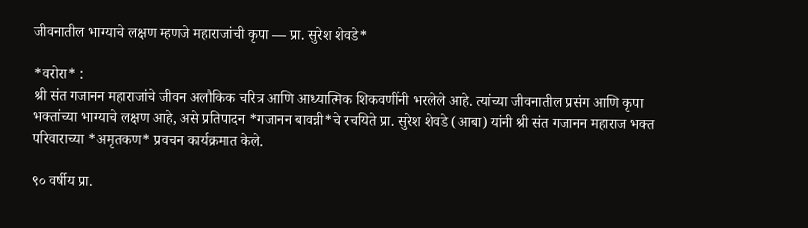जीवनातील भाग्याचे लक्षण म्हणजे महाराजांची कृपा — प्रा. सुरेश शेवडे*

*वरोरा* :
श्री संत गजानन महाराजांचे जीवन अलौकिक चरित्र आणि आध्यात्मिक शिकवणींनी भरलेले आहे. त्यांच्या जीवनातील प्रसंग आणि कृपा भक्तांच्या भाग्याचे लक्षण आहे, असे प्रतिपादन *गजानन बावन्नी*चे रचयिते प्रा. सुरेश शेवडे (आबा) यांनी श्री संत गजानन महाराज भक्त परिवाराच्या *अमृतकण* प्रवचन कार्यक्रमात केले.

९० वर्षीय प्रा.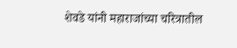शेवडे यांनी महाराजांच्या चरित्रातील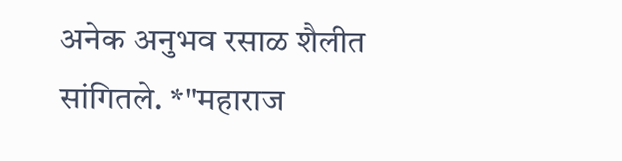अनेक अनुभव रसाळ शैलीत सांगितले. *"महाराज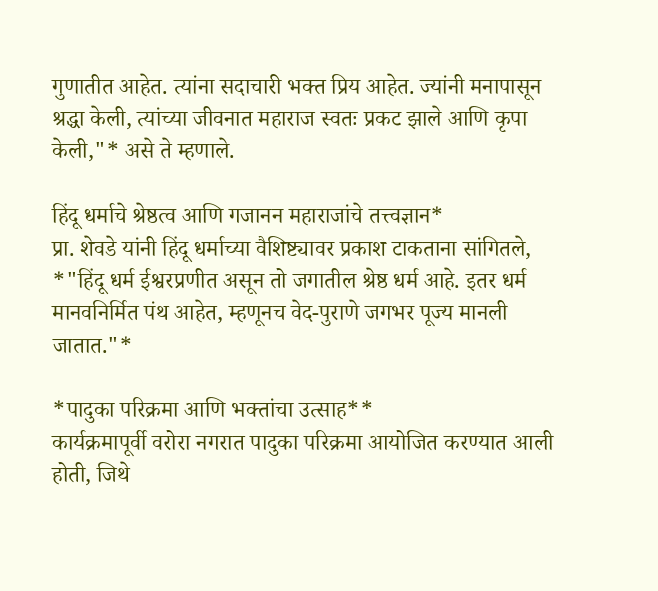गुणातीत आहेत. त्यांना सदाचारी भक्त प्रिय आहेत. ज्यांनी मनापासून श्रद्धा केली, त्यांच्या जीवनात महाराज स्वतः प्रकट झाले आणि कृपा केली,"* असे ते म्हणाले.

हिंदू धर्माचे श्रेष्ठत्व आणि गजानन महाराजांचे तत्त्वज्ञान*
प्रा. शेवडे यांनी हिंदू धर्माच्या वैशिष्ट्यावर प्रकाश टाकताना सांगितले, *"हिंदू धर्म ईश्वरप्रणीत असून तो जगातील श्रेष्ठ धर्म आहे. इतर धर्म मानवनिर्मित पंथ आहेत, म्हणूनच वेद-पुराणे जगभर पूज्य मानली जातात."*

*पादुका परिक्रमा आणि भक्तांचा उत्साह**
कार्यक्रमापूर्वी वरोरा नगरात पादुका परिक्रमा आयोजित करण्यात आली होती, जिथे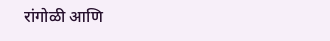रांगोळी आणि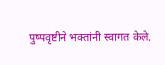पुष्पवृष्टीने भक्तांनी स्वागत केले.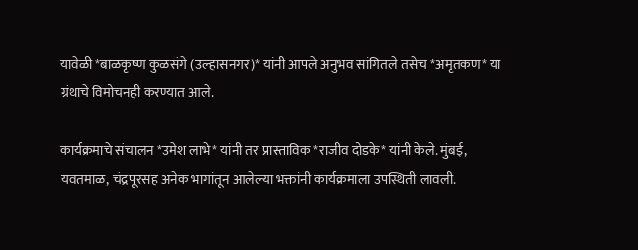यावेळी *बाळकृष्ण कुळसंगे (उल्हासनगर)* यांनी आपले अनुभव सांगितले तसेच *अमृतकण* या ग्रंथाचे विमोचनही करण्यात आले.

कार्यक्रमाचे संचालन *उमेश लाभे* यांनी तर प्रास्ताविक *राजीव दोडके* यांनी केले. मुंबई, यवतमाळ, चंद्रपूरसह अनेक भागांतून आलेल्या भक्तांनी कार्यक्रमाला उपस्थिती लावली.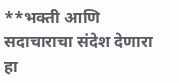**भक्ती आणि सदाचाराचा संदेश देणारा हा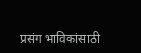प्रसंग भाविकांसाठी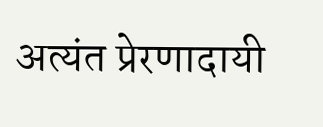अत्यंत प्रेरणादायी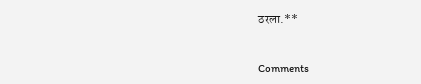ठरला.**


Comments